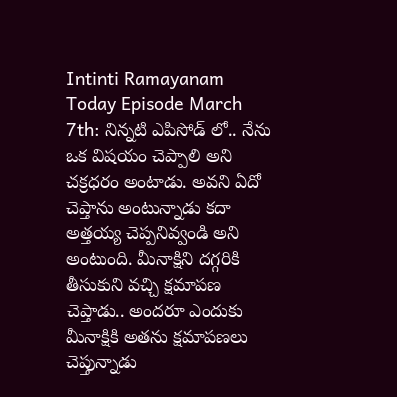Intinti Ramayanam Today Episode March 7th: నిన్నటి ఎపిసోడ్ లో.. నేను ఒక విషయం చెప్పాలి అని చక్రధరం అంటాడు. అవని ఏదో చెప్తాను అంటున్నాడు కదా అత్తయ్య చెప్పనివ్వండి అని అంటుంది. మీనాక్షిని దగ్గరికి తీసుకుని వచ్చి క్షమాపణ చెప్తాడు.. అందరూ ఎందుకు మీనాక్షికి అతను క్షమాపణలు చెప్తున్నాడు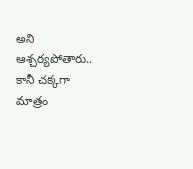అని ఆశ్చర్యపోతారు.. కానీ చక్కగా మాత్రం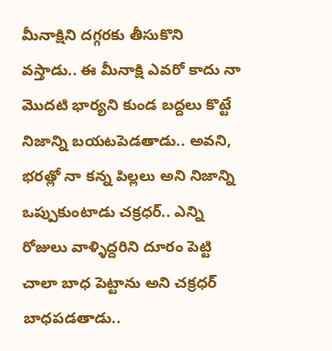మీనాక్షిని దగ్గరకు తీసుకొని వస్తాడు.. ఈ మీనాక్షి ఎవరో కాదు నా మొదటి భార్యని కుండ బద్దలు కొట్టే నిజాన్ని బయటపెడతాడు.. అవని, భరత్లో నా కన్న పిల్లలు అని నిజాన్ని ఒప్పుకుంటాడు చక్రధర్.. ఎన్ని రోజులు వాళ్ళిద్దరిని దూరం పెట్టి చాలా బాధ పెట్టాను అని చక్రధర్ బాధపడతాడు..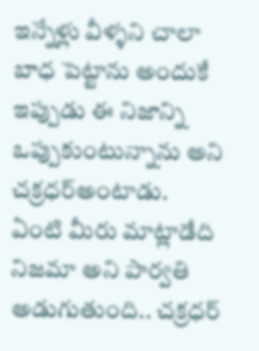ఇన్నేళ్లు వీళ్ళని చాలా బాధ పెట్టాను అందుకే ఇప్పుడు ఈ నిజాన్ని ఒప్పుకుంటున్నాను అని చక్రధర్అంటాడు.
ఏంటి మీరు మాట్లాడేది నిజమా అని పార్వతి అడుగుతుంది.. చక్రధర్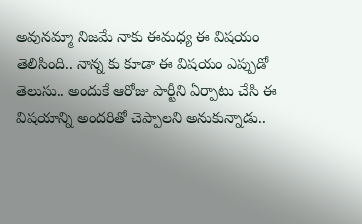అవునమ్మా నిజమే నాకు ఈమధ్య ఈ విషయం తెలిసింది.. నాన్న కు కూడా ఈ విషయం ఎప్పుడో తెలుసు.. అందుకే ఆరోజు పార్టీని ఏర్పాటు చేసి ఈ విషయాన్ని అందరితో చెప్పాలని అనుకున్నాడు..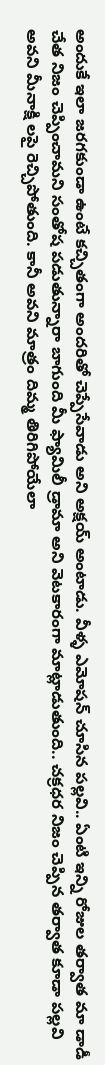అందుకే ఇలా జరగకుండా ఉంటే కచ్చితంగా అందరితో చెప్పేసేవాడు అని అక్షయ్ అంటాడు. వీళ్ళ ఎమోషన్ చూసిన పల్లవి.. ఏంటి ఇన్ని రోజుల తర్వాత మా డాడీ చేత నిజం చెప్పించామని సంతోష పడుతున్నారా బాగుంది మీ ఫ్యామిలీ డ్రామా అని వెటకారంగా మాట్లాడుతుంది.. చక్రధర నిజం చెప్పిన తర్వాత కూడా పల్లవి అవని మీనాక్షి లపై రెచ్చిపోతుంది. కానీ అవని మాత్రం దిమ్మ తిరిగిపోయేలా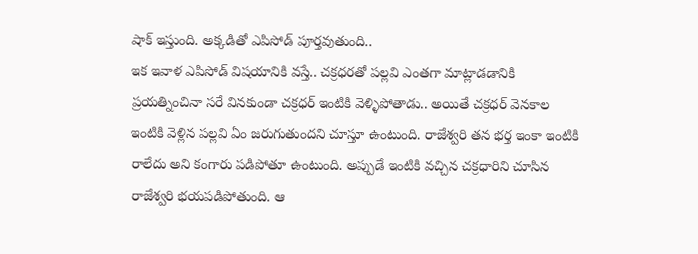షాక్ ఇస్తుంది. అక్కడితో ఎపిసోడ్ పూర్తవుతుంది..
ఇక ఇవాళ ఎపిసోడ్ విషయానికి వస్తే.. చక్రధరతో పల్లవి ఎంతగా మాట్లాడడానికి ప్రయత్నించినా సరే వినకుండా చక్రధర్ ఇంటికి వెళ్ళిపోతాడు.. అయితే చక్రధర్ వెనకాల ఇంటికి వెళ్లిన పల్లవి ఏం జరుగుతుందని చూస్తూ ఉంటుంది. రాజేశ్వరి తన భర్త ఇంకా ఇంటికి రాలేదు అని కంగారు పడిపోతూ ఉంటుంది. అప్పుడే ఇంటికి వచ్చిన చక్రధారిని చూసిన రాజేశ్వరి భయపడిపోతుంది. ఆ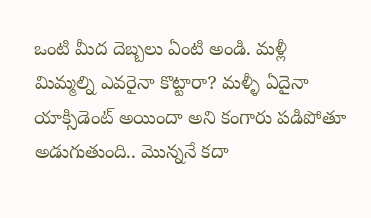ఒంటి మీద దెబ్బలు ఏంటి అండి. మళ్లీ మిమ్మల్ని ఎవరైనా కొట్టారా? మళ్ళీ ఏదైనా యాక్సిడెంట్ అయిందా అని కంగారు పడిపోతూ అడుగుతుంది.. మొన్ననే కదా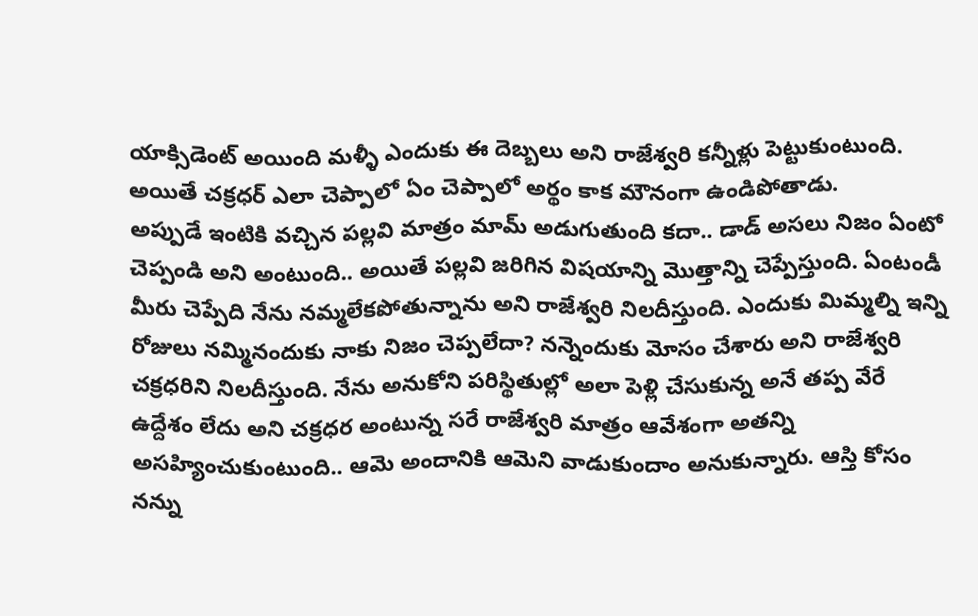యాక్సిడెంట్ అయింది మళ్ళీ ఎందుకు ఈ దెబ్బలు అని రాజేశ్వరి కన్నీళ్లు పెట్టుకుంటుంది. అయితే చక్రధర్ ఎలా చెప్పాలో ఏం చెప్పాలో అర్థం కాక మౌనంగా ఉండిపోతాడు.
అప్పుడే ఇంటికి వచ్చిన పల్లవి మాత్రం మామ్ అడుగుతుంది కదా.. డాడ్ అసలు నిజం ఏంటో చెప్పండి అని అంటుంది.. అయితే పల్లవి జరిగిన విషయాన్ని మొత్తాన్ని చెప్పేస్తుంది. ఏంటండీ మీరు చెప్పేది నేను నమ్మలేకపోతున్నాను అని రాజేశ్వరి నిలదీస్తుంది. ఎందుకు మిమ్మల్ని ఇన్ని రోజులు నమ్మినందుకు నాకు నిజం చెప్పలేదా? నన్నెందుకు మోసం చేశారు అని రాజేశ్వరి చక్రధరిని నిలదీస్తుంది. నేను అనుకోని పరిస్థితుల్లో అలా పెళ్లి చేసుకున్న అనే తప్ప వేరే ఉద్దేశం లేదు అని చక్రధర అంటున్న సరే రాజేశ్వరి మాత్రం ఆవేశంగా అతన్ని అసహ్యించుకుంటుంది.. ఆమె అందానికి ఆమెని వాడుకుందాం అనుకున్నారు. ఆస్తి కోసం నన్ను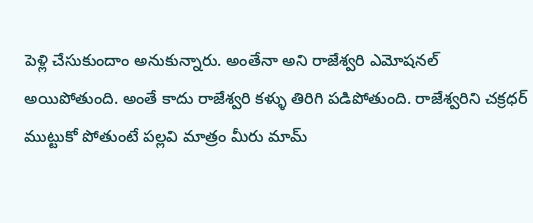పెళ్లి చేసుకుందాం అనుకున్నారు. అంతేనా అని రాజేశ్వరి ఎమోషనల్ అయిపోతుంది. అంతే కాదు రాజేశ్వరి కళ్ళు తిరిగి పడిపోతుంది. రాజేశ్వరిని చక్రధర్ ముట్టుకో పోతుంటే పల్లవి మాత్రం మీరు మామ్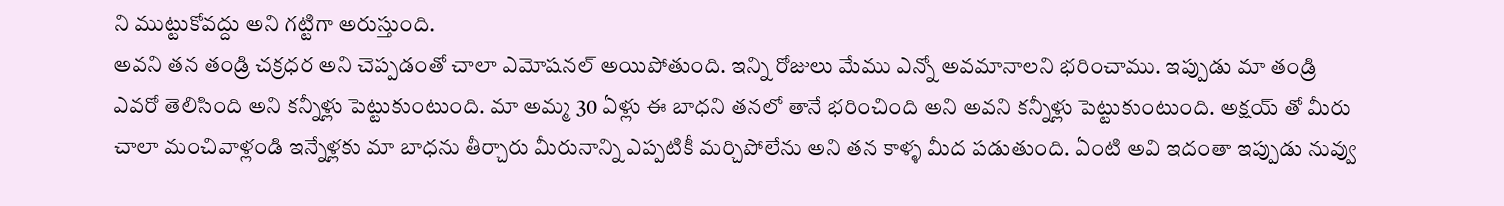ని ముట్టుకోవద్దు అని గట్టిగా అరుస్తుంది.
అవని తన తండ్రి చక్రధర అని చెప్పడంతో చాలా ఎమోషనల్ అయిపోతుంది. ఇన్ని రోజులు మేము ఎన్నో అవమానాలని భరించాము. ఇప్పుడు మా తండ్రి ఎవరో తెలిసింది అని కన్నీళ్లు పెట్టుకుంటుంది. మా అమ్మ 30 ఏళ్లు ఈ బాధని తనలో తానే భరించింది అని అవని కన్నీళ్లు పెట్టుకుంటుంది. అక్షయ్ తో మీరు చాలా మంచివాళ్లండి ఇన్నేళ్లకు మా బాధను తీర్చారు మీరునాన్ని ఎప్పటికీ మర్చిపోలేను అని తన కాళ్ళ మీద పడుతుంది. ఏంటి అవి ఇదంతా ఇప్పుడు నువ్వు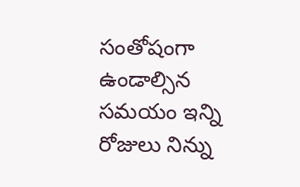సంతోషంగా ఉండాల్సిన సమయం ఇన్ని రోజులు నిన్ను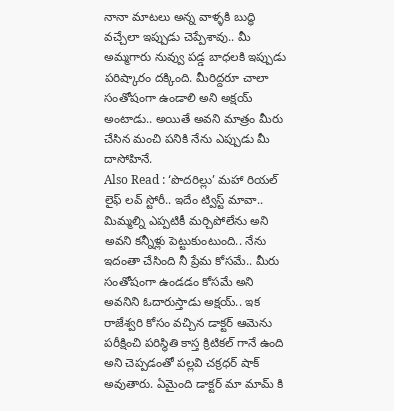నానా మాటలు అన్న వాళ్ళకి బుద్ధి వచ్చేలా ఇప్పుడు చెప్పేశావు.. మీ అమ్మగారు నువ్వు పడ్డ బాధలకి ఇప్పుడు పరిష్కారం దక్కింది. మీరిద్దరూ చాలా సంతోషంగా ఉండాలి అని అక్షయ్ అంటాడు.. అయితే అవని మాత్రం మీరు చేసిన మంచి పనికి నేను ఎప్పుడు మీ దాసోహినే.
Also Read : ‘పొదరిల్లు’ మహా రియల్ లైఫ్ లవ్ స్టోరీ.. ఇదేం ట్విస్ట్ మావా..
మిమ్మల్ని ఎప్పటికీ మర్చిపోలేను అని అవని కన్నీళ్లు పెట్టుకుంటుంది.. నేను ఇదంతా చేసింది నీ ప్రేమ కోసమే.. మీరు సంతోషంగా ఉండడం కోసమే అని అవనిని ఓదారుస్తాడు అక్షయ్.. ఇక రాజేశ్వరి కోసం వచ్చిన డాక్టర్ ఆమెను పరీక్షించి పరిస్థితి కాస్త క్రిటికల్ గానే ఉంది అని చెప్పడంతో పల్లవి చక్రధర్ షాక్ అవుతారు. ఏమైంది డాక్టర్ మా మామ్ కి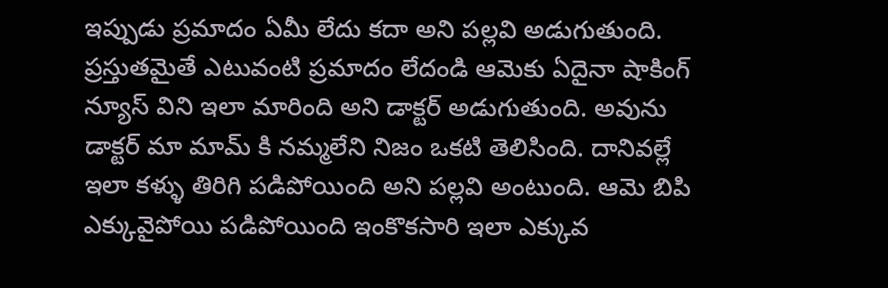ఇప్పుడు ప్రమాదం ఏమీ లేదు కదా అని పల్లవి అడుగుతుంది. ప్రస్తుతమైతే ఎటువంటి ప్రమాదం లేదండి ఆమెకు ఏదైనా షాకింగ్ న్యూస్ విని ఇలా మారింది అని డాక్టర్ అడుగుతుంది. అవును డాక్టర్ మా మామ్ కి నమ్మలేని నిజం ఒకటి తెలిసింది. దానివల్లే ఇలా కళ్ళు తిరిగి పడిపోయింది అని పల్లవి అంటుంది. ఆమె బిపి ఎక్కువైపోయి పడిపోయింది ఇంకొకసారి ఇలా ఎక్కువ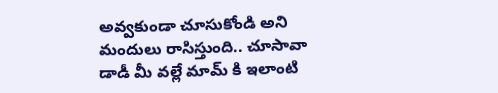అవ్వకుండా చూసుకోండి అని మందులు రాసిస్తుంది.. చూసావా డాడీ మీ వల్లే మామ్ కి ఇలాంటి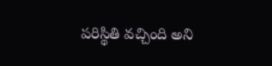పరిస్థితి వచ్చింది అని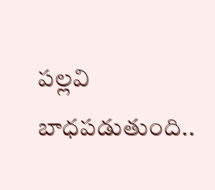పల్లవి బాధపడుతుంది..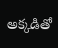అక్కడితో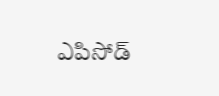ఎపిసోడ్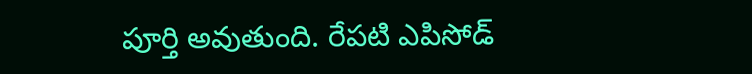పూర్తి అవుతుంది. రేపటి ఎపిసోడ్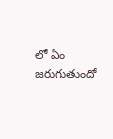లో ఏం జరుగుతుందో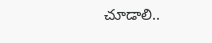చూడాలి..